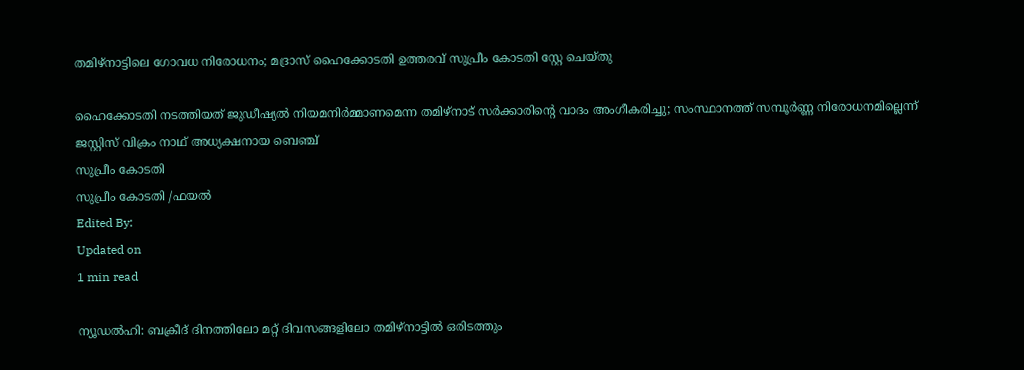തമിഴ്‌നാട്ടിലെ ഗോവധ നിരോധനം; മദ്രാസ് ഹൈക്കോടതി ഉത്തരവ് സുപ്രീം കോടതി സ്റ്റേ ചെയ്തു

ഹൈക്കോടതി നടത്തിയത് ജുഡീഷ്യൽ നിയമനിർമ്മാണമെന്ന തമിഴ്‌നാട് സർക്കാരിന്റെ വാദം അംഗീകരിച്ചു; സംസ്ഥാനത്ത് സമ്പൂർണ്ണ നിരോധനമില്ലെന്ന് ജസ്റ്റിസ് വിക്രം നാഥ് അധ്യക്ഷനായ ബെഞ്ച്
സുപ്രീം കോടതി
സുപ്രീം കോടതി /ഫയല്‍
Edited By:
Updated on
1 min read

ന്യൂഡൽഹി: ബക്രീദ് ദിനത്തിലോ മറ്റ് ദിവസങ്ങളിലോ തമിഴ്‌നാട്ടിൽ ഒരിടത്തും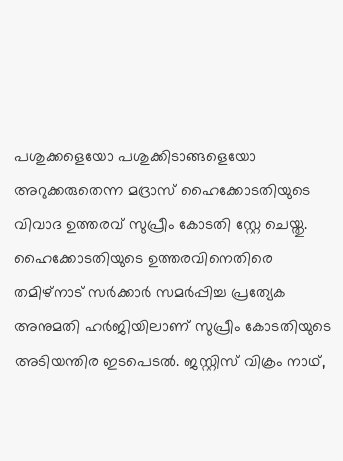പശുക്കളെയോ പശുക്കിടാങ്ങളെയോ അറുക്കരുതെന്ന മദ്രാസ് ഹൈക്കോടതിയുടെ വിവാദ ഉത്തരവ് സുപ്രീം കോടതി സ്റ്റേ ചെയ്തു. ഹൈക്കോടതിയുടെ ഉത്തരവിനെതിരെ തമിഴ്‌നാട് സർക്കാർ സമർപ്പിച്ച പ്രത്യേക അനുമതി ഹർജിയിലാണ് സുപ്രീം കോടതിയുടെ അടിയന്തിര ഇടപെടൽ. ജസ്റ്റിസ് വിക്രം നാഥ്,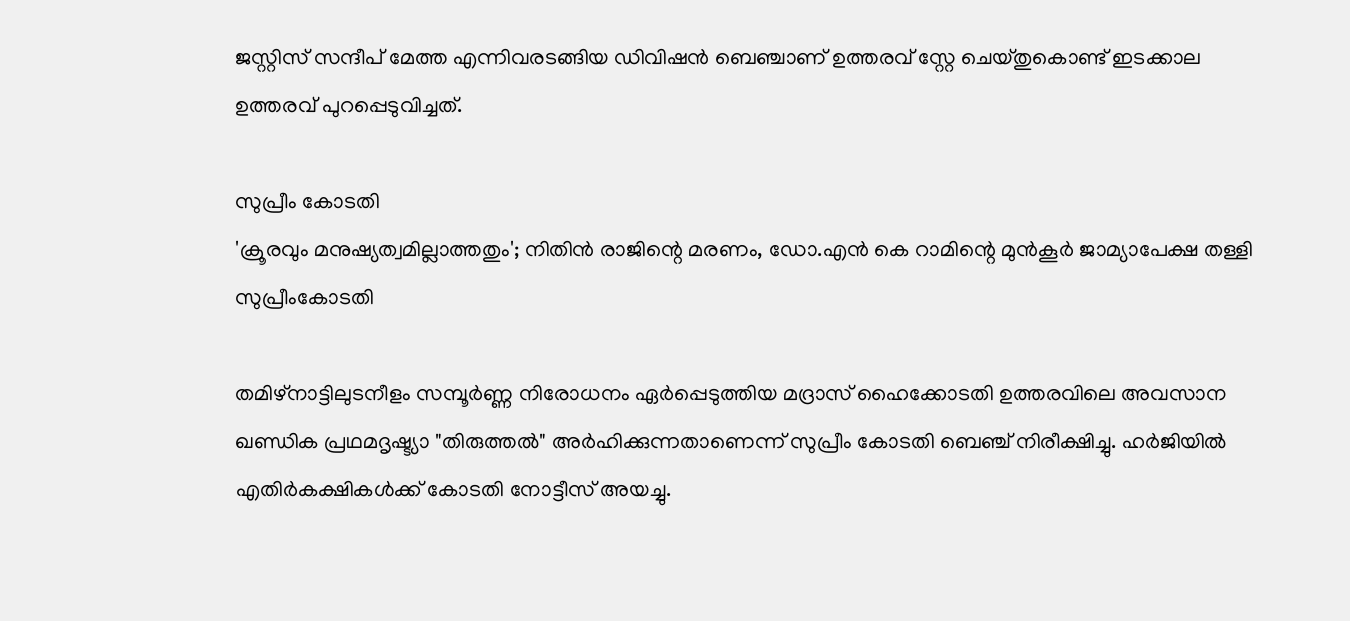ജസ്റ്റിസ് സന്ദീപ് മേത്ത എന്നിവരടങ്ങിയ ഡിവിഷൻ ബെഞ്ചാണ് ഉത്തരവ് സ്റ്റേ ചെയ്തുകൊണ്ട് ഇടക്കാല ഉത്തരവ് പുറപ്പെടുവിച്ചത്.

സുപ്രീം കോടതി
'ക്രൂരവും മനുഷ്യത്വമില്ലാത്തതും'; നിതിന്‍ രാജിന്റെ മരണം, ഡോ.എന്‍ കെ റാമിന്റെ മുന്‍കൂര്‍ ജാമ്യാപേക്ഷ തള്ളി സുപ്രീംകോടതി

തമിഴ്‌നാട്ടിലുടനീളം സമ്പൂർണ്ണ നിരോധനം ഏർപ്പെടുത്തിയ മദ്രാസ് ഹൈക്കോടതി ഉത്തരവിലെ അവസാന ഖണ്ഡിക പ്രഥമദൃഷ്ട്യാ "തിരുത്തൽ" അർഹിക്കുന്നതാണെന്ന് സുപ്രീം കോടതി ബെഞ്ച് നിരീക്ഷിച്ചു. ഹർജിയിൽ എതിർകക്ഷികൾക്ക് കോടതി നോട്ടീസ് അയച്ചു.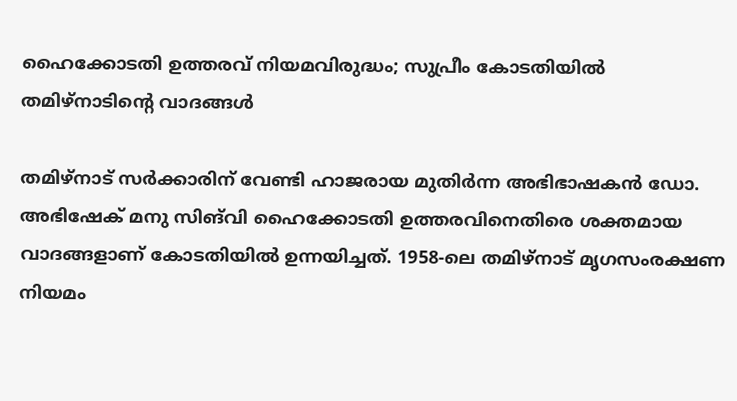ഹൈക്കോടതി ഉത്തരവ് നിയമവിരുദ്ധം; സുപ്രീം കോടതിയിൽ തമിഴ്‌നാടിന്റെ വാദങ്ങൾ

തമിഴ്‌നാട് സർക്കാരിന് വേണ്ടി ഹാജരായ മുതിർന്ന അഭിഭാഷകൻ ഡോ. അഭിഷേക് മനു സിങ്‌വി ഹൈക്കോടതി ഉത്തരവിനെതിരെ ശക്തമായ വാദങ്ങളാണ് കോടതിയിൽ ഉന്നയിച്ചത്. 1958-ലെ തമിഴ്‌നാട് മൃഗസംരക്ഷണ നിയമം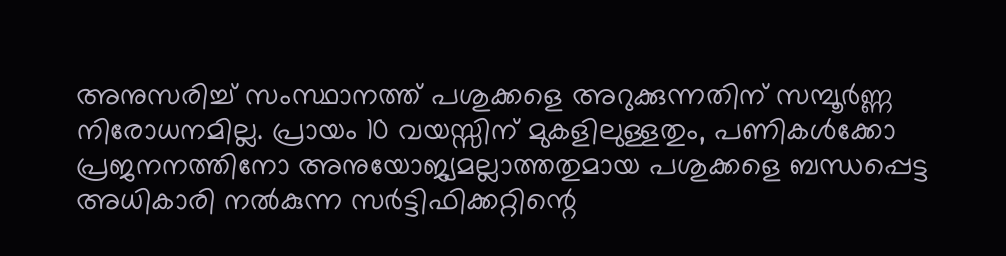അനുസരിച്ച് സംസ്ഥാനത്ത് പശുക്കളെ അറുക്കുന്നതിന് സമ്പൂർണ്ണ നിരോധനമില്ല. പ്രായം 10 വയസ്സിന് മുകളിലുള്ളതും, പണികൾക്കോ പ്രജനനത്തിനോ അനുയോജ്യമല്ലാത്തതുമായ പശുക്കളെ ബന്ധപ്പെട്ട അധികാരി നൽകുന്ന സർട്ടിഫിക്കറ്റിന്റെ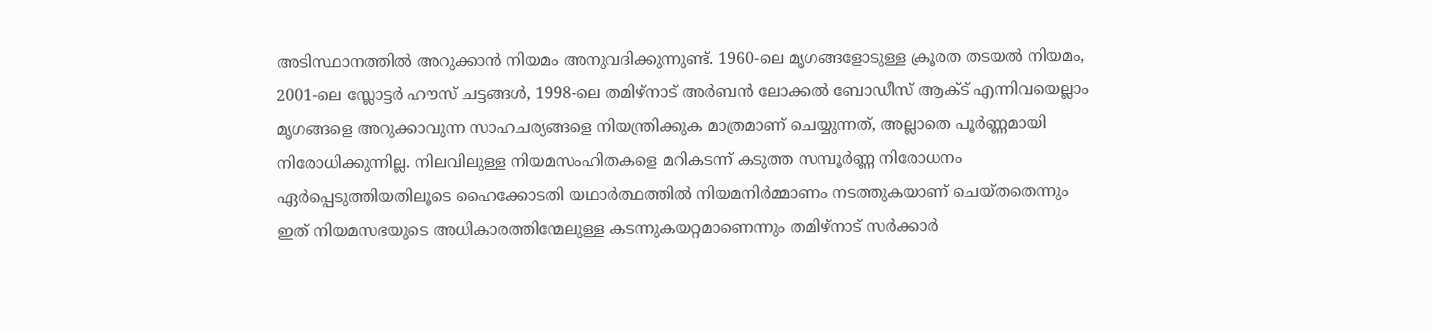അടിസ്ഥാനത്തിൽ അറുക്കാൻ നിയമം അനുവദിക്കുന്നുണ്ട്. 1960-ലെ മൃഗങ്ങളോടുള്ള ക്രൂരത തടയൽ നിയമം, 2001-ലെ സ്ലോട്ടർ ഹൗസ് ചട്ടങ്ങൾ, 1998-ലെ തമിഴ്‌നാട് അർബൻ ലോക്കൽ ബോഡീസ് ആക്ട് എന്നിവയെല്ലാം മൃഗങ്ങളെ അറുക്കാവുന്ന സാഹചര്യങ്ങളെ നിയന്ത്രിക്കുക മാത്രമാണ് ചെയ്യുന്നത്, അല്ലാതെ പൂർണ്ണമായി നിരോധിക്കുന്നില്ല. നിലവിലുള്ള നിയമസംഹിതകളെ മറികടന്ന് കടുത്ത സമ്പൂർണ്ണ നിരോധനം ഏർപ്പെടുത്തിയതിലൂടെ ഹൈക്കോടതി യഥാർത്ഥത്തിൽ നിയമനിർമ്മാണം നടത്തുകയാണ് ചെയ്തതെന്നും ഇത് നിയമസഭയുടെ അധികാരത്തിന്മേലുള്ള കടന്നുകയറ്റമാണെന്നും തമിഴ്‌നാട് സർക്കാർ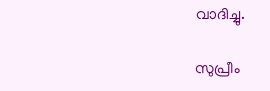വാദിച്ചു.

സുപ്രീം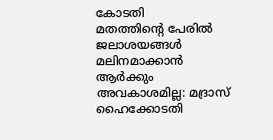കോടതി
മതത്തിന്റെ പേരില്‍ ജലാശയങ്ങള്‍ മലിനമാക്കാന്‍ ആര്‍ക്കും അവകാശമില്ല: മദ്രാസ് ഹൈക്കോടതി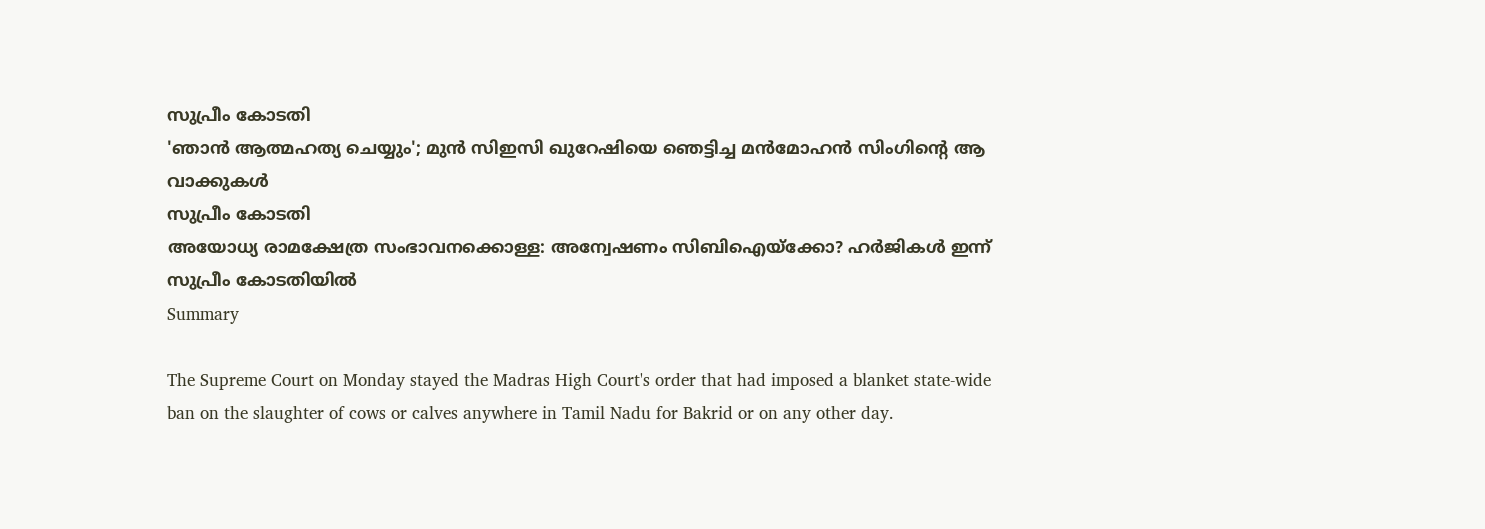സുപ്രീം കോടതി
'ഞാൻ ആത്മഹത്യ ചെയ്യും'; മുൻ സിഇസി ഖുറേഷിയെ ഞെട്ടിച്ച മൻമോഹൻ സിംഗിന്റെ ആ വാക്കുകൾ
സുപ്രീം കോടതി
അയോധ്യ രാമക്ഷേത്ര സംഭാവനക്കൊള്ള: അന്വേഷണം സിബിഐയ്‌ക്കോ? ഹർജികൾ ഇന്ന് സുപ്രീം കോടതിയിൽ
Summary

The Supreme Court on Monday stayed the Madras High Court's order that had imposed a blanket state-wide ban on the slaughter of cows or calves anywhere in Tamil Nadu for Bakrid or on any other day.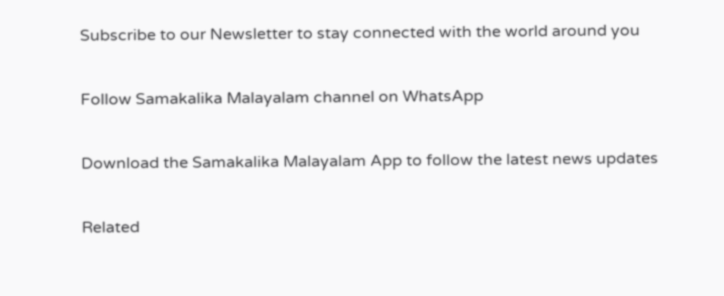Subscribe to our Newsletter to stay connected with the world around you

Follow Samakalika Malayalam channel on WhatsApp

Download the Samakalika Malayalam App to follow the latest news updates

Related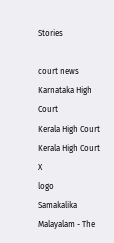Stories

court news
Karnataka High Court
Kerala High Court
Kerala High Court
X
logo
Samakalika Malayalam - The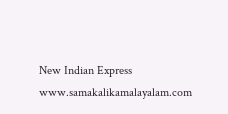New Indian Express
www.samakalikamalayalam.com